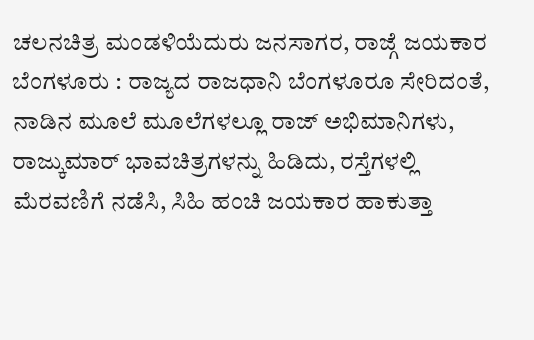ಚಲನಚಿತ್ರ ಮಂಡಳಿಯೆದುರು ಜನಸಾಗರ, ರಾಜ್ಗೆ ಜಯಕಾರ
ಬೆಂಗಳೂರು : ರಾಜ್ಯದ ರಾಜಧಾನಿ ಬೆಂಗಳೂರೂ ಸೇರಿದಂತೆ, ನಾಡಿನ ಮೂಲೆ ಮೂಲೆಗಳಲ್ಲೂ ರಾಜ್ ಅಭಿಮಾನಿಗಳು, ರಾಜ್ಕುಮಾರ್ ಭಾವಚಿತ್ರಗಳನ್ನು ಹಿಡಿದು, ರಸ್ತೆಗಳಲ್ಲಿ ಮೆರವಣಿಗೆ ನಡೆಸಿ, ಸಿಹಿ ಹಂಚಿ ಜಯಕಾರ ಹಾಕುತ್ತಾ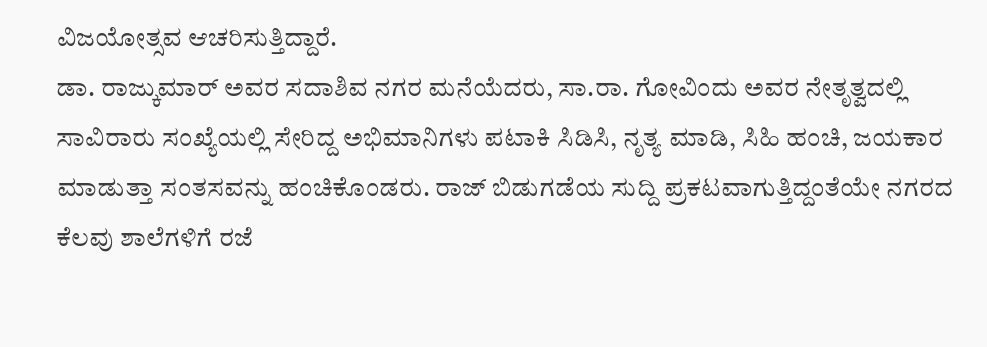ವಿಜಯೋತ್ಸವ ಆಚರಿಸುತ್ತಿದ್ದಾರೆ.
ಡಾ. ರಾಜ್ಕುಮಾರ್ ಅವರ ಸದಾಶಿವ ನಗರ ಮನೆಯೆದರು, ಸಾ.ರಾ. ಗೋವಿಂದು ಅವರ ನೇತೃತ್ವದಲ್ಲಿ ಸಾವಿರಾರು ಸಂಖ್ಯೆಯಲ್ಲಿ ಸೇರಿದ್ದ ಅಭಿಮಾನಿಗಳು ಪಟಾಕಿ ಸಿಡಿಸಿ, ನೃತ್ಯ ಮಾಡಿ, ಸಿಹಿ ಹಂಚಿ, ಜಯಕಾರ ಮಾಡುತ್ತಾ ಸಂತಸವನ್ನು ಹಂಚಿಕೊಂಡರು. ರಾಜ್ ಬಿಡುಗಡೆಯ ಸುದ್ದಿ ಪ್ರಕಟವಾಗುತ್ತಿದ್ದಂತೆಯೇ ನಗರದ ಕೆಲವು ಶಾಲೆಗಳಿಗೆ ರಜೆ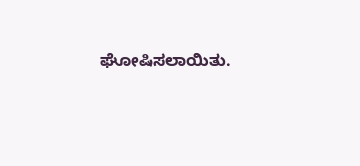ಘೋಷಿಸಲಾಯಿತು.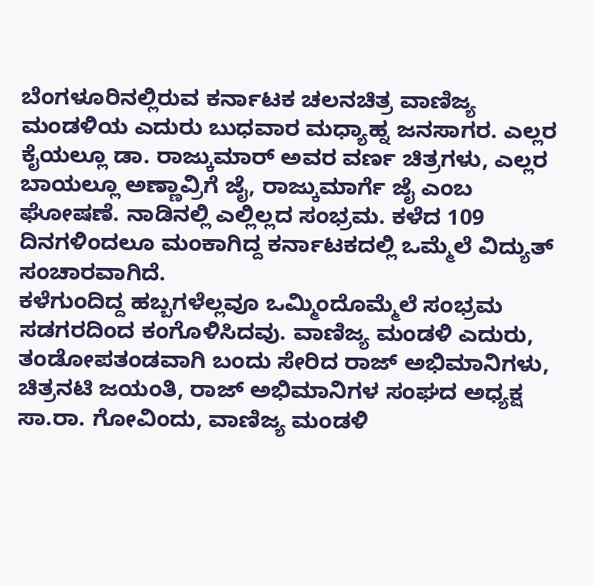ಬೆಂಗಳೂರಿನಲ್ಲಿರುವ ಕರ್ನಾಟಕ ಚಲನಚಿತ್ರ ವಾಣಿಜ್ಯ ಮಂಡಳಿಯ ಎದುರು ಬುಧವಾರ ಮಧ್ಯಾಹ್ನ ಜನಸಾಗರ. ಎಲ್ಲರ ಕೈಯಲ್ಲೂ ಡಾ. ರಾಜ್ಕುಮಾರ್ ಅವರ ವರ್ಣ ಚಿತ್ರಗಳು, ಎಲ್ಲರ ಬಾಯಲ್ಲೂ ಅಣ್ಣಾವ್ರಿಗೆ ಜೈ, ರಾಜ್ಕುಮಾರ್ಗೆ ಜೈ ಎಂಬ ಘೋಷಣೆ. ನಾಡಿನಲ್ಲಿ ಎಲ್ಲಿಲ್ಲದ ಸಂಭ್ರಮ. ಕಳೆದ 109 ದಿನಗಳಿಂದಲೂ ಮಂಕಾಗಿದ್ದ ಕರ್ನಾಟಕದಲ್ಲಿ ಒಮ್ಮೆಲೆ ವಿದ್ಯುತ್ ಸಂಚಾರವಾಗಿದೆ.
ಕಳೆಗುಂದಿದ್ದ ಹಬ್ಬಗಳೆಲ್ಲವೂ ಒಮ್ಮಿಂದೊಮ್ಮೆಲೆ ಸಂಭ್ರಮ ಸಡಗರದಿಂದ ಕಂಗೊಳಿಸಿದವು. ವಾಣಿಜ್ಯ ಮಂಡಳಿ ಎದುರು, ತಂಡೋಪತಂಡವಾಗಿ ಬಂದು ಸೇರಿದ ರಾಜ್ ಅಭಿಮಾನಿಗಳು, ಚಿತ್ರನಟಿ ಜಯಂತಿ, ರಾಜ್ ಅಭಿಮಾನಿಗಳ ಸಂಘದ ಅಧ್ಯಕ್ಷ ಸಾ.ರಾ. ಗೋವಿಂದು, ವಾಣಿಜ್ಯ ಮಂಡಳಿ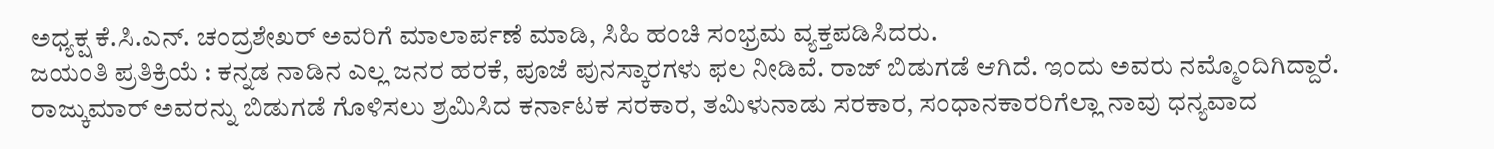ಅಧ್ಯಕ್ಷ ಕೆ.ಸಿ.ಎನ್. ಚಂದ್ರಶೇಖರ್ ಅವರಿಗೆ ಮಾಲಾರ್ಪಣೆ ಮಾಡಿ, ಸಿಹಿ ಹಂಚಿ ಸಂಭ್ರಮ ವ್ಯಕ್ತಪಡಿಸಿದರು.
ಜಯಂತಿ ಪ್ರತಿಕ್ರಿಯೆ : ಕನ್ನಡ ನಾಡಿನ ಎಲ್ಲ ಜನರ ಹರಕೆ, ಪೂಜೆ ಪುನಸ್ಕಾರಗಳು ಫಲ ನೀಡಿವೆ. ರಾಜ್ ಬಿಡುಗಡೆ ಆಗಿದೆ. ಇಂದು ಅವರು ನಮ್ಮೊಂದಿಗಿದ್ದಾರೆ. ರಾಜ್ಕುಮಾರ್ ಅವರನ್ನು ಬಿಡುಗಡೆ ಗೊಳಿಸಲು ಶ್ರಮಿಸಿದ ಕರ್ನಾಟಕ ಸರಕಾರ, ತಮಿಳುನಾಡು ಸರಕಾರ, ಸಂಧಾನಕಾರರಿಗೆಲ್ಲಾ ನಾವು ಧನ್ಯವಾದ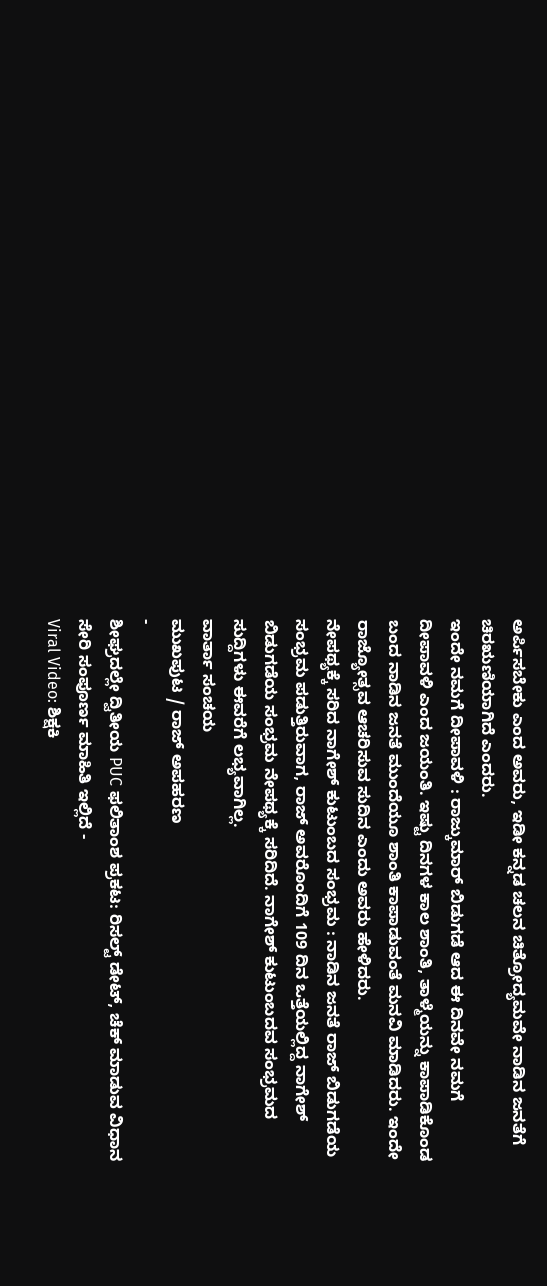ಅರ್ಪಿಸಬೇಕು ಎಂದ ಅವರು, ಇಡೀ ಕನ್ನಡ ಚಲನ ಚಿತ್ರೋದ್ಯಮವೇ ನಾಡಿನ ಜನತೆಗೆ ಚಿರಋಣಿಯಾಗಿದೆ ಎಂದರು.
ಇಂದೇ ನಮಗೆ ದೀಪಾವಳಿ : ರಾಜ್ಕುಮಾರ್ ಬಿಡುಗಡೆ ಆದ ಈ ದಿನವೇ ನಮಗೆ ದೀಪಾವಳಿ ಎಂದ ಜಯಂತಿ. ಇಷ್ಟು ದಿನಗಳ ಕಾಲ ಶಾಂತಿ, ತಾಳ್ಮೆಯನ್ನು ಕಾಪಾಡಿಕೊಂಡ ಬಂದ ನಾಡಿನ ಜನತೆ ಮುಂದೆಯೂ ಶಾಂತಿ ಕಾಪಾಡುವಂತೆ ಮನವಿ ಮಾಡಿದರು. ಇಂದೇ ರಾಜ್ಯೋತ್ಸವ ಆಚರಿಸುವ ಸುದಿನ ಎಂದು ಅವರು ಹೇಳಿದರು.
ನೇಪಥ್ಯಕ್ಕೆ ಸರಿದ ನಾಗೇಶ್ ಕುಟುಂಬದ ಸಂಭ್ರಮ : ನಾಡಿನ ಜನತೆ ರಾಜ್ ಬಿಡುಗಡೆಯ ಸಂಭ್ರಮ ಪಡುತ್ತಿರುವಾಗ, ರಾಜ್ ಅವರೊಂದಿಗೆ 109 ದಿನ ಒತ್ತೆಯಲ್ಲಿದ್ದ ನಾಗೇಶ್ ಬಿಡುಗಡೆಯ ಸಂಭ್ರಮ ನೇಪಥ್ಯಕ್ಕೆ ಸರಿದಿದೆ. ನಾಗೇಶ್ ಕುಟುಂಬದವ ಸಂಭ್ರಮದ ಸುದ್ದಿಗಳು ಈವರೆಗೆ ಲಭ್ಯವಾಗಿಲ್ಲ.
ವಾರ್ತಾ ಸಂಚಯ
ಮುಖಪುಟ / ರಾಜ್ ಅಪಹರಣ
-
ಶೀಘ್ರದಲ್ಲೇ ದ್ವಿತೀಯ PUC ಫಲಿತಾಂಶ ಪ್ರಕಟ: ರಿಸಲ್ಟ್ ಡೇಟ್, ಚೆಕ್ ಮಾಡುವ ವಿಧಾನ ಸೇರಿ ಸಂಪೂರ್ಣ ಮಾಹಿತಿ ಇಲ್ಲಿದೆ -
Viral Video: ಶಿಕ್ಷಕಿ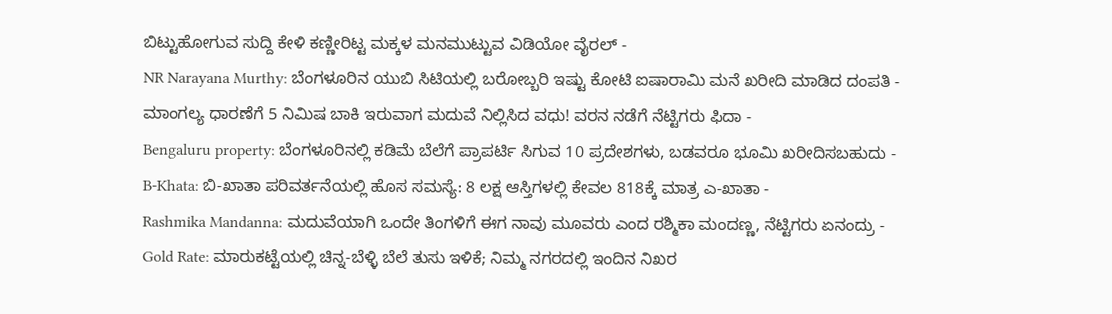ಬಿಟ್ಟುಹೋಗುವ ಸುದ್ದಿ ಕೇಳಿ ಕಣ್ಣೀರಿಟ್ಟ ಮಕ್ಕಳ ಮನಮುಟ್ಟುವ ವಿಡಿಯೋ ವೈರಲ್ -
NR Narayana Murthy: ಬೆಂಗಳೂರಿನ ಯುಬಿ ಸಿಟಿಯಲ್ಲಿ ಬರೋಬ್ಬರಿ ಇಷ್ಟು ಕೋಟಿ ಐಷಾರಾಮಿ ಮನೆ ಖರೀದಿ ಮಾಡಿದ ದಂಪತಿ -
ಮಾಂಗಲ್ಯ ಧಾರಣೆಗೆ 5 ನಿಮಿಷ ಬಾಕಿ ಇರುವಾಗ ಮದುವೆ ನಿಲ್ಲಿಸಿದ ವಧು! ವರನ ನಡೆಗೆ ನೆಟ್ಟಿಗರು ಫಿದಾ -
Bengaluru property: ಬೆಂಗಳೂರಿನಲ್ಲಿ ಕಡಿಮೆ ಬೆಲೆಗೆ ಪ್ರಾಪರ್ಟಿ ಸಿಗುವ 10 ಪ್ರದೇಶಗಳು, ಬಡವರೂ ಭೂಮಿ ಖರೀದಿಸಬಹುದು -
B-Khata: ಬಿ-ಖಾತಾ ಪರಿವರ್ತನೆಯಲ್ಲಿ ಹೊಸ ಸಮಸ್ಯೆ: 8 ಲಕ್ಷ ಆಸ್ತಿಗಳಲ್ಲಿ ಕೇವಲ 818ಕ್ಕೆ ಮಾತ್ರ ಎ-ಖಾತಾ -
Rashmika Mandanna: ಮದುವೆಯಾಗಿ ಒಂದೇ ತಿಂಗಳಿಗೆ ಈಗ ನಾವು ಮೂವರು ಎಂದ ರಶ್ಮಿಕಾ ಮಂದಣ್ಣ, ನೆಟ್ಟಿಗರು ಏನಂದ್ರು -
Gold Rate: ಮಾರುಕಟ್ಟೆಯಲ್ಲಿ ಚಿನ್ನ-ಬೆಳ್ಳಿ ಬೆಲೆ ತುಸು ಇಳಿಕೆ; ನಿಮ್ಮ ನಗರದಲ್ಲಿ ಇಂದಿನ ನಿಖರ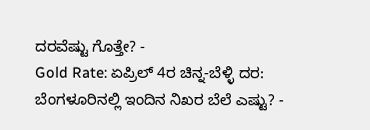ದರವೆಷ್ಟು ಗೊತ್ತೇ? -
Gold Rate: ಏಪ್ರಿಲ್ 4ರ ಚಿನ್ನ-ಬೆಳ್ಳಿ ದರ: ಬೆಂಗಳೂರಿನಲ್ಲಿ ಇಂದಿನ ನಿಖರ ಬೆಲೆ ಎಷ್ಟು? -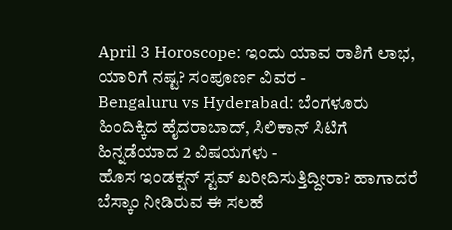April 3 Horoscope: ಇಂದು ಯಾವ ರಾಶಿಗೆ ಲಾಭ, ಯಾರಿಗೆ ನಷ್ಟ? ಸಂಪೂರ್ಣ ವಿವರ -
Bengaluru vs Hyderabad: ಬೆಂಗಳೂರು ಹಿಂದಿಕ್ಕಿದ ಹೈದರಾಬಾದ್, ಸಿಲಿಕಾನ್ ಸಿಟಿಗೆ ಹಿನ್ನಡೆಯಾದ 2 ವಿಷಯಗಳು -
ಹೊಸ ಇಂಡಕ್ಷನ್ ಸ್ಟವ್ ಖರೀದಿಸುತ್ತಿದ್ದೀರಾ? ಹಾಗಾದರೆ ಬೆಸ್ಕಾಂ ನೀಡಿರುವ ಈ ಸಲಹೆ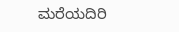ಮರೆಯದಿರಿ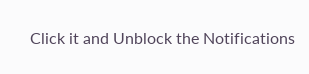Click it and Unblock the Notifications